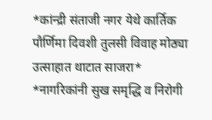*कांन्द्री संताजी नगर येथे कार्तिक पौर्णिमा दिवशी तुलसी विवाह मोठ्या उत्साहात थाटात साजरा*
*नागरिकांनी सुख समृद्धि व निरोगी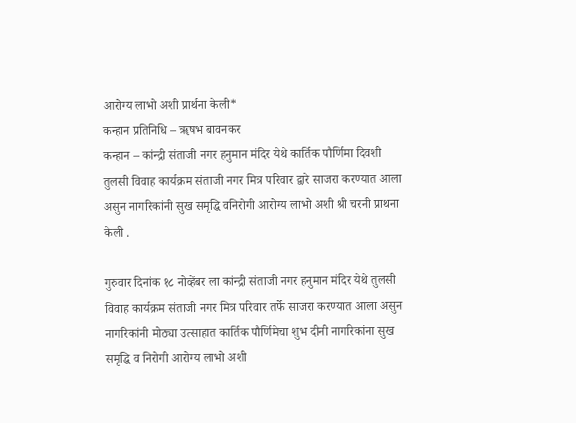आरोग्य लाभो अशी प्रार्थना केली*
कन्हान प्रतिनिधि – ॠषभ बावनकर
कन्हान – कांन्द्री संताजी नगर हनुमान मंदिर येथे कार्तिक पौर्णिमा दिवशी तुलसी विवाह कार्यक्रम संताजी नगर मित्र परिवार द्वारे साजरा करण्यात आला असुन नागरिकांनी सुख समृद्धि वनिरोगी आरोग्य लाभो अशी श्री चरनी प्राथना केली .

गुरुवार दिनांक १८ नोव्हेंबर ला कांन्द्री संताजी नगर हनुमान मंदिर येथे तुलसी विवाह कार्यक्रम संताजी नगर मित्र परिवार तर्फे साजरा करण्यात आला असुन नागरिकांनी मोठ्या उत्साहात कार्तिक पौर्णिमेचा शुभ दीनी नागरिकांना सुख समृद्धि व निरोगी आरोग्य लाभो अशी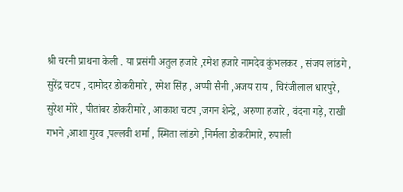श्री चरनी प्राथना केली . या प्रसंगी अतुल हजारे ,रमेश हजारे नामदेव कुंभलकर , संजय लांडगे , सुरेंद्र चटप , दामोदर डोकरीमारे , रमेश सिंह , अप्पी सैनी ,अजय राय , चिरंजीलाल धारपुरे, सुरेश मोरे , पीतांबर डोकरीमारे , आकाश चटप ,जगन शेन्द्रे, अरुणा हजारे , वंदना गड़े, राखी गभने ,आशा गुरव ,पल्लवी शर्मा , स्मिता लांडगे ,निर्मला डोकरीमारे, रुपाली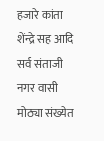हजारे कांता शेंन्द्रे सह आदि सर्व संताजी नगर वासी मोठ्या संख्येत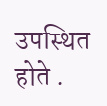उपस्थित होते .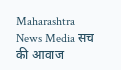Maharashtra News Media सच की आवाज